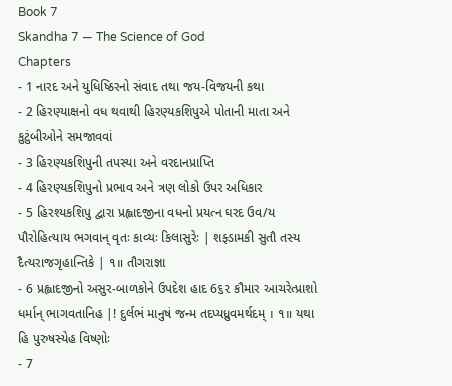Book 7
Skandha 7 — The Science of God
Chapters
- 1 નારદ અને યુધિષ્ઠિરનો સંવાદ તથા જય-વિજયની કથા
- 2 હિરણ્યાક્ષનો વધ થવાથી હિરણ્યકશિપુએ પોતાની માતા અને કુટુંબીઓને સમજાવવાં
- 3 હિરણ્યકશિપુની તપસ્યા અને વરદાનપ્રાપ્તિ
- 4 હિરણ્યકશિપુનો પ્રભાવ અને ત્રણ લોકો ઉપર અધિકાર
- 5 હિરશ્યકશિપુ દ્વારા પ્રહ્લાદજીના વધનો પ્રયત્ન ઘરદ ઉવ/ય પૌરોહિત્યાય ભગવાન્ વૃતઃ કાવ્યઃ કિલાસુરેઃ | શફ્ડામકી સુતૌ તસ્ય દૈત્યરાજગૃહાન્તિકે | ૧॥ તૌગરાજ્ઞા
- 6 પ્રહ્લાદજીનો અસુર-બાળકોને ઉપદેશ હાદ 6૬૨ કૌમાર આચરેત્પ્રાશો ધર્માન્ ભાગવતાનિહ |! દુર્લભં માનુષં જન્મ તદપ્યધ્રુવમર્થદમ્ । ૧॥ યથા હિ પુરુષસ્યેહ વિષ્ણોઃ
- 7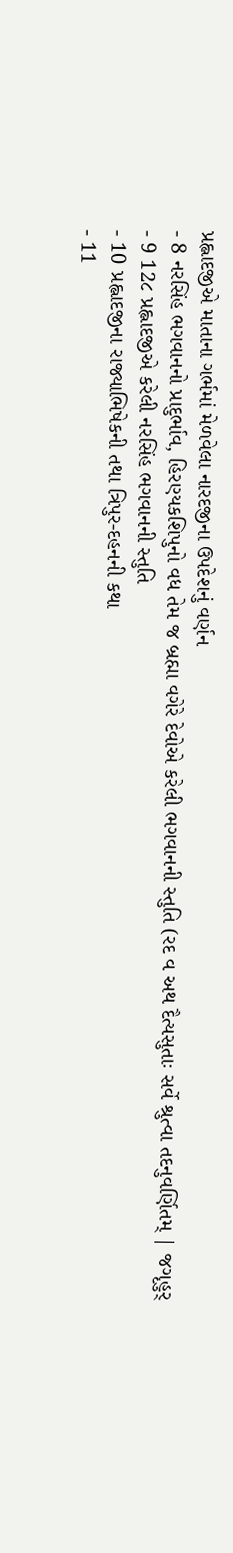પ્રહ્લાદજીએ માતાના ગર્ભમાં મેળવેલા નારદજીના ઉપદેશનું વર્ણન
- 8 નરસિંહ ભગવાનનો પ્રાદુર્ભાવ, હિરણ્યકશિપુનો વધ તેમ જ બ્રહ્મા વગેરે દેવોએ કરેલી ભગવાનની સ્તુતિ (રદ વ અથ દૈત્યસુતાઃ સર્વે શ્રુત્વા તદનુવર્ણિતમ્ | જગૃહુર્
- 9 12૮ પ્રહ્લાદજીએ કરેલી નરસિંહ ભગવાનની સ્તુતિ
- 10 પ્રહ્લાદજીના રાજ્યાભિષેકની તથા ત્રિપુર-દહનની કથા
- 11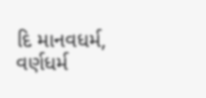દિ માનવધર્મ, વર્ણધર્મ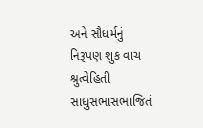અને સૌધર્મનું નિરૂપણ શુક વાચ શ્રુત્વેહિતી સાધુસભાસભાજિતં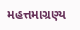મહત્તમાગ્રણ્ય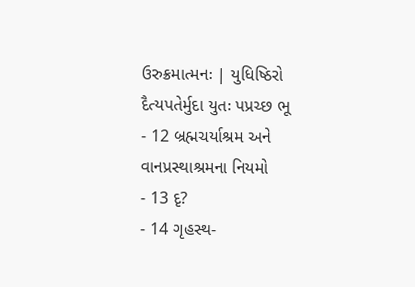ઉરુક્રમાત્મનઃ | યુધિષ્ઠિરો દૈત્યપતેર્મુદા યુતઃ પપ્રચ્છ ભૂ
- 12 બ્રહ્મચર્યાશ્રમ અને વાનપ્રસ્થાશ્રમના નિયમો
- 13 દૃ?
- 14 ગૃહસ્થ-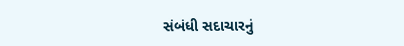સંબંધી સદાચારનું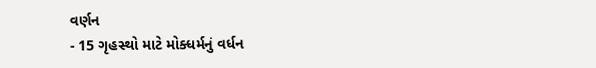વર્ણન
- 15 ગૃહસ્થો માટે મોક્ધર્મનું વર્ધન